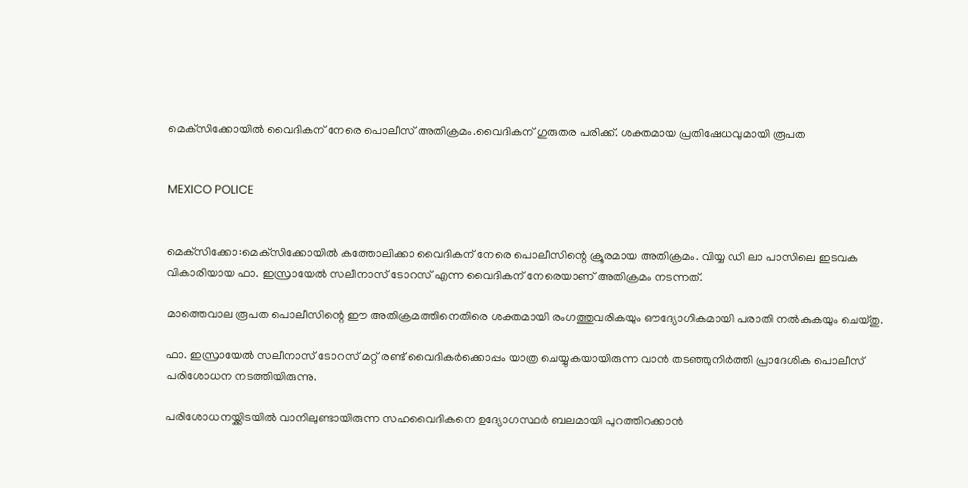മെക്‌സിക്കോയില്‍ വൈദികന് നേരെ പൊലീസ് അതിക്രമം.വൈദികന് ഗുരുതര പരിക്ക്. ശക്തമായ പ്രതിഷേധവുമായി രൂപത


MEXICO POLICE


മെക്‌സിക്കോ:മെക്‌സിക്കോയില്‍ കത്തോലിക്കാ വൈദികന് നേരെ പൊലീസിന്റെ ക്രൂരമായ അതിക്രമം. വിയ്യ ഡി ലാ പാസിലെ ഇടവക വികാരിയായ ഫാ. ഇസ്രായേല്‍ സലീനാസ് ടോറസ് എന്ന വൈദികന് നേരെയാണ് അതിക്രമം നടന്നത്.

മാത്തെവാല രൂപത പൊലീസിന്റെ ഈ അതിക്രമത്തിനെതിരെ ശക്തമായി രംഗത്തുവരികയും ഔദ്യോഗികമായി പരാതി നല്‍കുകയും ചെയ്തു.

ഫാ. ഇസ്രായേല്‍ സലീനാസ് ടോറസ് മറ്റ് രണ്ട് വൈദികര്‍ക്കൊപ്പം യാത്ര ചെയ്യുകയായിരുന്ന വാന്‍ തടഞ്ഞുനിര്‍ത്തി പ്രാദേശിക പൊലീസ് പരിശോധന നടത്തിയിരുന്നു.

പരിശോധനയ്ക്കിടയില്‍ വാനിലുണ്ടായിരുന്ന സഹവൈദികനെ ഉദ്യോഗസ്ഥര്‍ ബലമായി പുറത്തിറക്കാന്‍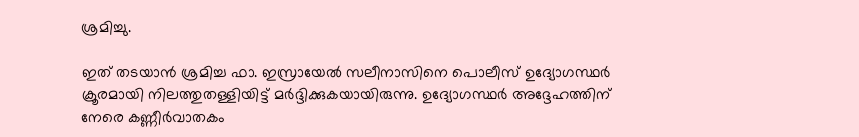ശ്രമിച്ചു.

ഇത് തടയാന്‍ ശ്രമിച്ച ഫാ. ഇസ്രായേല്‍ സലീനാസിനെ പൊലീസ് ഉദ്യോഗസ്ഥര്‍ ക്രൂരമായി നിലത്തുതള്ളിയിട്ട് മര്‍ദ്ദിക്കുകയായിരുന്നു. ഉദ്യോഗസ്ഥര്‍ അദ്ദേഹത്തിന് നേരെ കണ്ണീര്‍വാതകം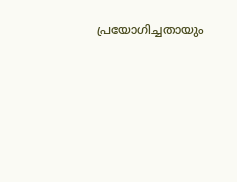പ്രയോഗിച്ചതായും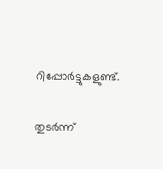റിപ്പോര്‍ട്ടുകളുണ്ട്.


തുടര്‍ന്ന്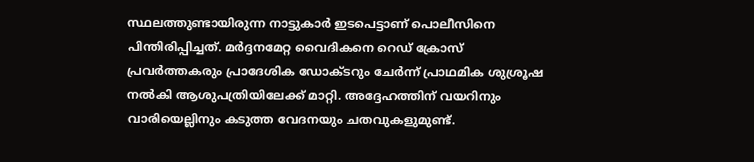സ്ഥലത്തുണ്ടായിരുന്ന നാട്ടുകാര്‍ ഇടപെട്ടാണ് പൊലീസിനെ പിന്തിരിപ്പിച്ചത്. മര്‍ദ്ദനമേറ്റ വൈദികനെ റെഡ് ക്രോസ് പ്രവര്‍ത്തകരും പ്രാദേശിക ഡോക്ടറും ചേര്‍ന്ന് പ്രാഥമിക ശുശ്രൂഷ നല്‍കി ആശുപത്രിയിലേക്ക് മാറ്റി. അദ്ദേഹത്തിന് വയറിനും വാരിയെല്ലിനും കടുത്ത വേദനയും ചതവുകളുമുണ്ട്.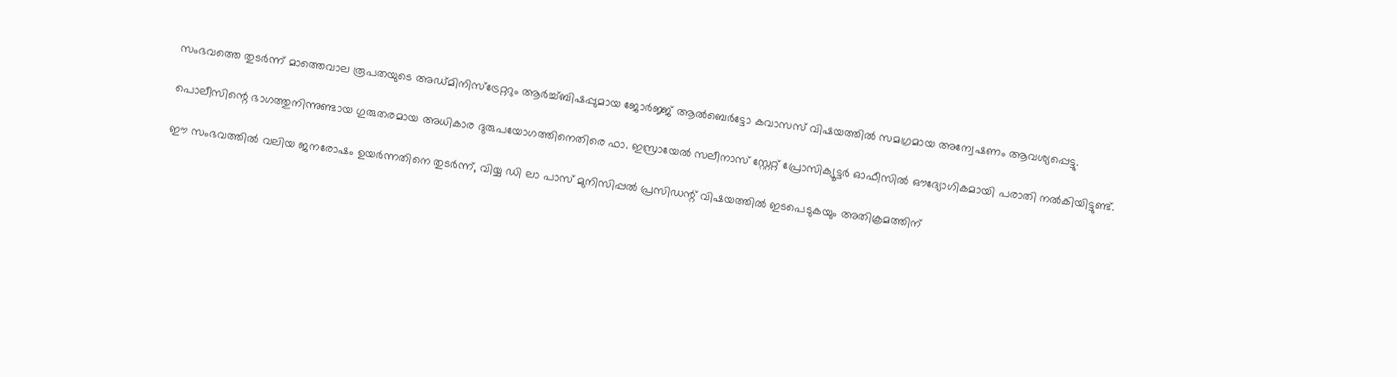സംഭവത്തെ തുടര്‍ന്ന് മാത്തെവാല രൂപതയുടെ അഡ്മിനിസ്‌ട്രേറ്ററും ആര്‍ച്ച്ബിഷപ്പുമായ ജോര്‍ജ്ജ് ആല്‍ബെര്‍ട്ടോ കവാസസ് വിഷയത്തില്‍ സമഗ്രമായ അന്വേഷണം ആവശ്യപ്പെട്ടു.

പൊലീസിന്റെ ഭാഗത്തുനിന്നുണ്ടായ ഗുരുതരമായ അധികാര ദുരുപയോഗത്തിനെതിരെ ഫാ. ഇസ്രായേല്‍ സലീനാസ് സ്റ്റേറ്റ് പ്രോസിക്യൂട്ടര്‍ ഓഫീസില്‍ ഔദ്യോഗികമായി പരാതി നല്‍കിയിട്ടുണ്ട്.

ഈ സംഭവത്തില്‍ വലിയ ജനരോഷം ഉയര്‍ന്നതിനെ തുടര്‍ന്ന്, വിയ്യ ഡി ലാ പാസ് മുനിസിപ്പല്‍ പ്രസിഡന്റ് വിഷയത്തില്‍ ഇടപെടുകയും അതിക്രമത്തിന്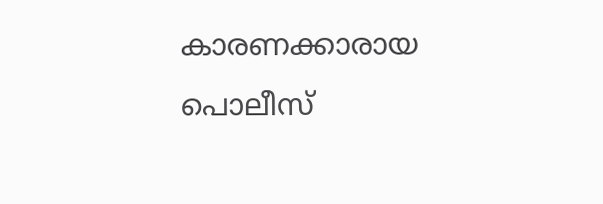കാരണക്കാരായ പൊലീസ്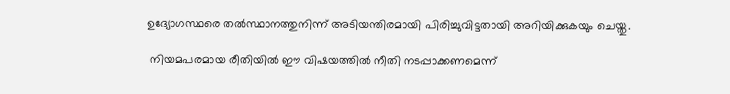ഉദ്യോഗസ്ഥരെ തല്‍സ്ഥാനത്തുനിന്ന് അടിയന്തിരമായി പിരിച്ചുവിട്ടതായി അറിയിക്കുകയും ചെയ്തു.

 നിയമപരമായ രീതിയില്‍ ഈ വിഷയത്തില്‍ നീതി നടപ്പാക്കണമെന്ന്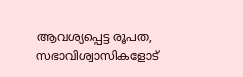ആവശ്യപ്പെട്ട രൂപത, സഭാവിശ്വാസികളോട്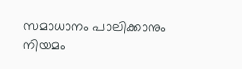സമാധാനം പാലിക്കാനും നിയമം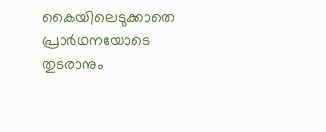കൈയിലെടുക്കാതെ പ്രാര്‍ഥനയോടെ തുടരാനും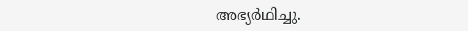അഭ്യര്‍ഥിച്ചു.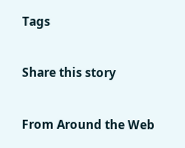Tags

Share this story

From Around the Web